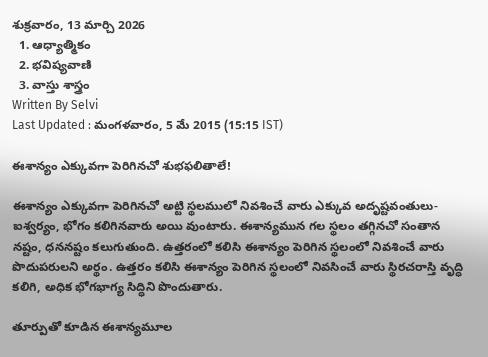శుక్రవారం, 13 మార్చి 2026
  1. ఆధ్యాత్మికం
  2. భవిష్యవాణి
  3. వాస్తు శాస్త్రం
Written By Selvi
Last Updated : మంగళవారం, 5 మే 2015 (15:15 IST)

ఈశాన్యం ఎక్కువగా పెరిగినచో శుభఫలితాలే!

ఈశాన్యం ఎక్కువగా పెరిగినచో అట్టి స్థలములో నివశించే వారు ఎక్కువ అదృష్టవంతులు-ఐశ్వర్యం, భోగం కలిగినవారు అయి వుంటారు. ఈశాన్యమున గల స్థలం తగ్గినచో సంతాన నష్టం, ధననష్టం కలుగుతుంది. ఉత్తరంలో కలిసి ఈశాన్యం పెరిగిన స్థలంలో నివశించే వారు పొదుపరులని అర్థం. ఉత్తరం కలిసి ఈశాన్యం పెరిగిన స్థలంలో నివసించే వారు స్థిరచరాస్తి వృద్ధి కలిగి, అధిక భోగభాగ్య సిద్ధిని పొందుతారు.

తూర్పుతో కూడిన ఈశాన్యమూల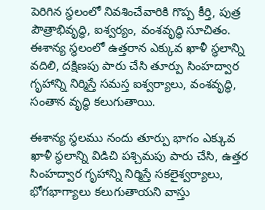పెరిగిన స్థలంలో నివశించేవారికి గొప్ప కీర్తి, పుత్ర పౌత్రాభివృద్ధి, ఐశ్వర్యం, వంశవృద్ధి సూచితం. ఈశాన్య స్థలంలో ఉత్తరాన ఎక్కువ ఖాళీ స్థలాన్ని వదిలి, దక్షిణపు పారు చేసి తూర్పు సింహద్వార గృహాన్ని నిర్మిస్తే సమస్త ఐశ్వర్యాలు, వంశవృద్ధి, సంతాన వృద్ధి కలుగుతాయి.

ఈశాన్య స్థలము నందు తూర్పు భాగం ఎక్కువ ఖాళీ స్థలాన్ని విడిచి పశ్చిమపు పారు చేసి, ఉత్తర సింహద్వార గృహాన్ని నిర్మిస్తే సకలైశ్వర్యాలు, భోగభాగ్యాలు కలుగుతాయని వాస్తు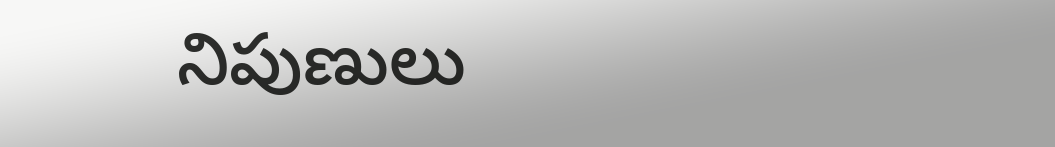నిపుణులు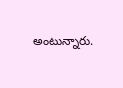అంటున్నారు.